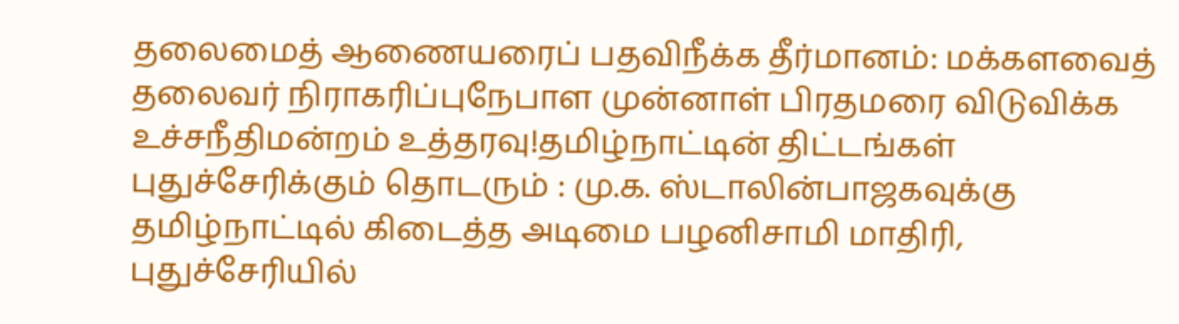தலைமைத் ஆணையரைப் பதவிநீக்க தீர்மானம்: மக்களவைத் தலைவர் நிராகரிப்புநேபாள முன்னாள் பிரதமரை விடுவிக்க உச்சநீதிமன்றம் உத்தரவு!தமிழ்நாட்டின் திட்டங்கள் புதுச்சேரிக்கும் தொடரும் : மு.க. ஸ்டாலின்பாஜகவுக்கு தமிழ்நாட்டில் கிடைத்த அடிமை பழனிசாமி மாதிரி, புதுச்சேரியில்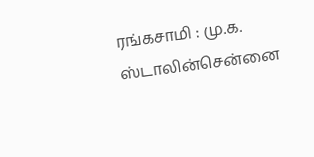ரங்கசாமி : மு.க. ஸ்டாலின்சென்னை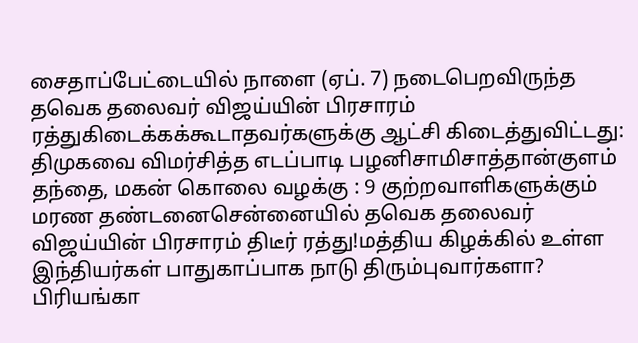சைதாப்பேட்டையில் நாளை (ஏப். 7) நடைபெறவிருந்த தவெக தலைவர் விஜய்யின் பிரசாரம் ரத்துகிடைக்கக்கூடாதவர்களுக்கு ஆட்சி கிடைத்துவிட்டது: திமுகவை விமர்சித்த எடப்பாடி பழனிசாமிசாத்தான்குளம் தந்தை, மகன் கொலை வழக்கு : 9 குற்றவாளிகளுக்கும் மரண தண்டனைசென்னையில் தவெக தலைவர் விஜய்யின் பிரசாரம் திடீர் ரத்து!மத்திய கிழக்கில் உள்ள இந்தியர்கள் பாதுகாப்பாக நாடு திரும்புவார்களா? பிரியங்கா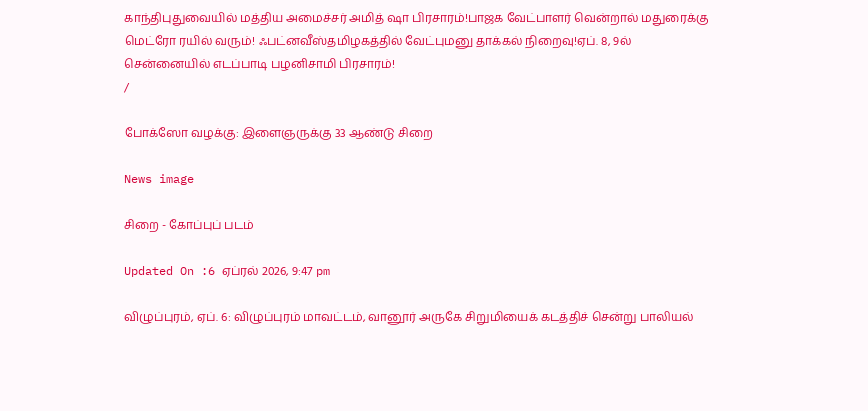காந்திபுதுவையில் மத்திய அமைச்சர் அமித் ஷா பிரசாரம்!பாஜக வேட்பாளர் வென்றால் மதுரைக்கு மெட்ரோ ரயில் வரும்! ஃபட்னவீஸ்தமிழகத்தில் வேட்புமனு தாக்கல் நிறைவு!ஏப். 8, 9ல் சென்னையில் எடப்பாடி பழனிசாமி பிரசாரம்!
/

போக்ஸோ வழக்கு: இளைஞருக்கு 33 ஆண்டு சிறை

News image

சிறை - கோப்புப் படம்

Updated On :6 ஏப்ரல் 2026, 9:47 pm

விழுப்புரம், ஏப். 6: விழுப்புரம் மாவட்டம், வானூர் அருகே சிறுமியைக் கடத்திச் சென்று பாலியல்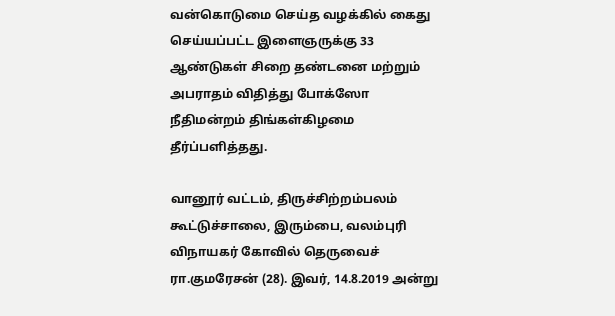வன்கொடுமை செய்த வழக்கில் கைது செய்யப்பட்ட இளைஞருக்கு 33 ஆண்டுகள் சிறை தண்டனை மற்றும் அபராதம் விதித்து போக்ஸோ நீதிமன்றம் திங்கள்கிழமை தீர்ப்பளித்தது.

வானூர் வட்டம், திருச்சிற்றம்பலம் கூட்டுச்சாலை, இரும்பை, வலம்புரி விநாயகர் கோவில் தெருவைச் ரா.குமரேசன் (28). இவர், 14.8.2019 அன்று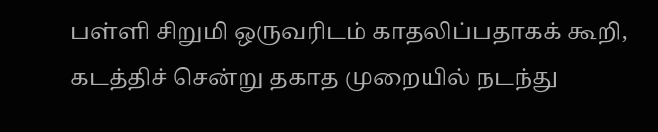பள்ளி சிறுமி ஒருவரிடம் காதலிப்பதாகக் கூறி, கடத்திச் சென்று தகாத முறையில் நடந்து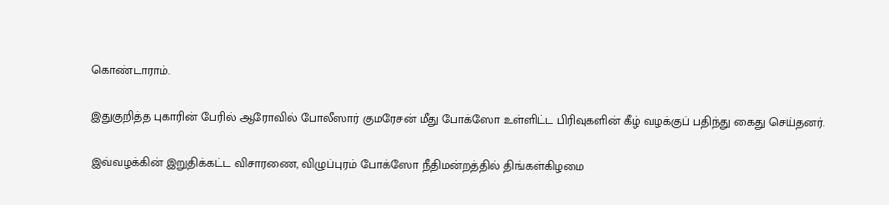கொண்டாராம்.

இதுகுறித்த புகாரின் பேரில் ஆரோவில் போலீஸார் குமரேசன் மீது போக்ஸோ உள்ளிட்ட பிரிவுகளின் கீழ் வழக்குப் பதிந்து கைது செய்தனர்.

இவ்வழக்கின் இறுதிக்கட்ட விசாரணை, விழுப்புரம் போக்ஸோ நீதிமன்றத்தில் திங்கள்கிழமை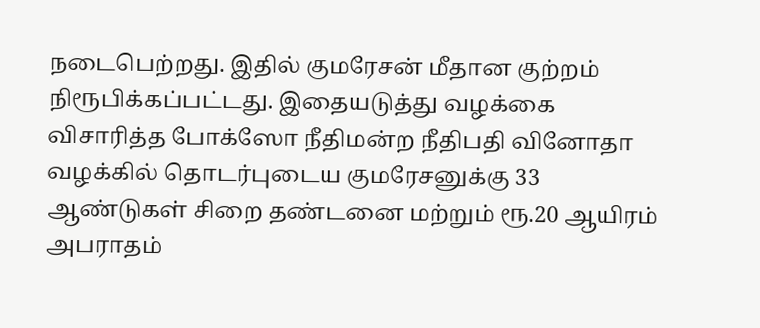நடைபெற்றது. இதில் குமரேசன் மீதான குற்றம் நிரூபிக்கப்பட்டது. இதையடுத்து வழக்கை விசாரித்த போக்ஸோ நீதிமன்ற நீதிபதி வினோதா வழக்கில் தொடர்புடைய குமரேசனுக்கு 33 ஆண்டுகள் சிறை தண்டனை மற்றும் ரூ.20 ஆயிரம் அபராதம்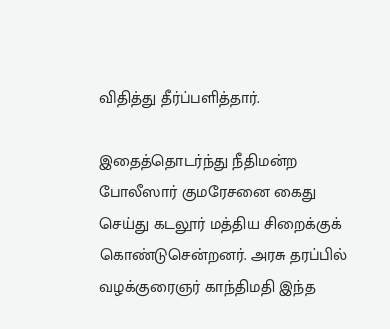விதித்து தீர்ப்பளித்தார்.

இதைத்தொடர்ந்து நீதிமன்ற போலீஸார் குமரேசனை கைது செய்து கடலூர் மத்திய சிறைக்குக் கொண்டுசென்றனர். அரசு தரப்பில் வழக்குரைஞர் காந்திமதி இந்த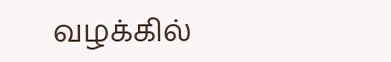வழக்கில்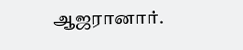ஆஜரானார்.